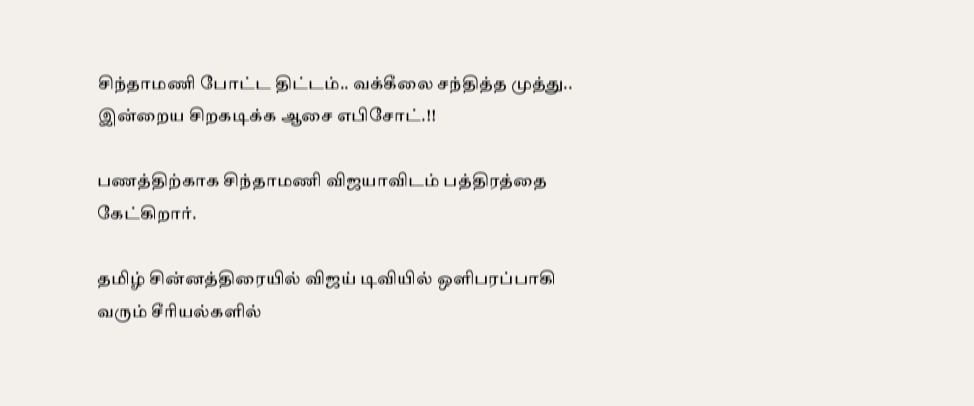சிந்தாமணி போட்ட திட்டம்.. வக்கீலை சந்தித்த முத்து.. இன்றைய சிறகடிக்க ஆசை எபிசோட்.!!

பணத்திற்காக சிந்தாமணி விஜயாவிடம் பத்திரத்தை கேட்கிறார்.

தமிழ் சின்னத்திரையில் விஜய் டிவியில் ஒளிபரப்பாகி வரும் சீரியல்களில்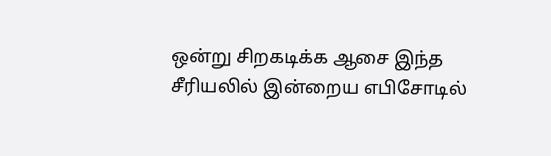ஒன்று சிறகடிக்க ஆசை இந்த சீரியலில் இன்றைய எபிசோடில்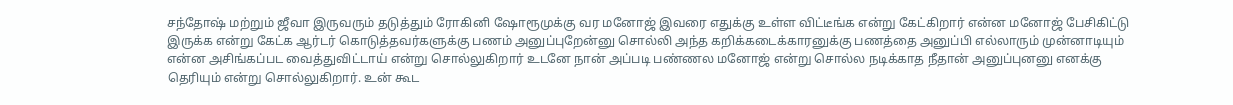சந்தோஷ் மற்றும் ஜீவா இருவரும் தடுத்தும் ரோகினி ஷோரூமுக்கு வர மனோஜ் இவரை எதுக்கு உள்ள விட்டீங்க என்று கேட்கிறார் என்ன மனோஜ் பேசிகிட்டு இருக்க என்று கேட்க ஆர்டர் கொடுத்தவர்களுக்கு பணம் அனுப்புறேன்னு சொல்லி அந்த கறிக்கடைக்காரனுக்கு பணத்தை அனுப்பி எல்லாரும் முன்னாடியும் என்ன அசிங்கப்பட வைத்துவிட்டாய் என்று சொல்லுகிறார் உடனே நான் அப்படி பண்ணல மனோஜ் என்று சொல்ல நடிக்காத நீதான் அனுப்புனனு எனக்கு தெரியும் என்று சொல்லுகிறார். உன் கூட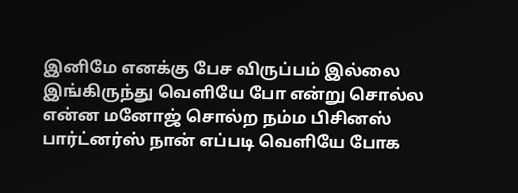இனிமே எனக்கு பேச விருப்பம் இல்லை இங்கிருந்து வெளியே போ என்று சொல்ல என்ன மனோஜ் சொல்ற நம்ம பிசினஸ் பார்ட்னர்ஸ் நான் எப்படி வெளியே போக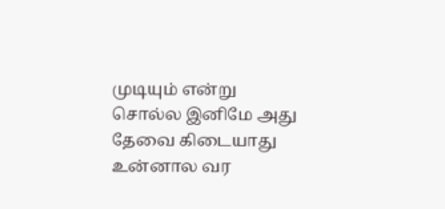முடியும் என்று சொல்ல இனிமே அது தேவை கிடையாது உன்னால வர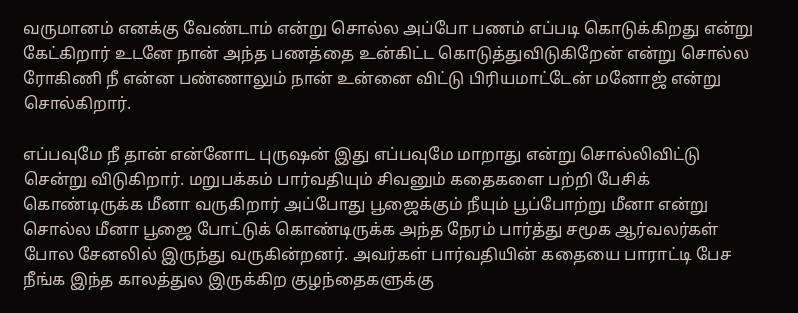வருமானம் எனக்கு வேண்டாம் என்று சொல்ல அப்போ பணம் எப்படி கொடுக்கிறது என்று கேட்கிறார் உடனே நான் அந்த பணத்தை உன்கிட்ட கொடுத்துவிடுகிறேன் என்று சொல்ல ரோகிணி நீ என்ன பண்ணாலும் நான் உன்னை விட்டு பிரியமாட்டேன் மனோஜ் என்று சொல்கிறார்.

எப்பவுமே நீ தான் என்னோட புருஷன் இது எப்பவுமே மாறாது என்று சொல்லிவிட்டு சென்று விடுகிறார். மறுபக்கம் பார்வதியும் சிவனும் கதைகளை பற்றி பேசிக் கொண்டிருக்க மீனா வருகிறார் அப்போது பூஜைக்கும் நீயும் பூப்போற்று மீனா என்று சொல்ல மீனா பூஜை போட்டுக் கொண்டிருக்க அந்த நேரம் பார்த்து சமூக ஆர்வலர்கள் போல சேனலில் இருந்து வருகின்றனர். அவர்கள் பார்வதியின் கதையை பாராட்டி பேச நீங்க இந்த காலத்துல இருக்கிற குழந்தைகளுக்கு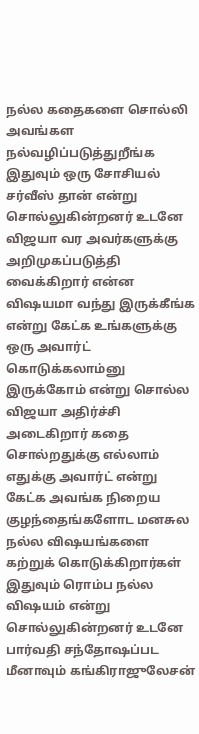நல்ல கதைகளை சொல்லி அவங்கள நல்வழிப்படுத்துறீங்க இதுவும் ஒரு சோசியல் சர்வீஸ் தான் என்று சொல்லுகின்றனர் உடனே விஜயா வர அவர்களுக்கு அறிமுகப்படுத்தி வைக்கிறார் என்ன விஷயமா வந்து இருக்கீங்க என்று கேட்க உங்களுக்கு ஒரு அவார்ட் கொடுக்கலாம்னு இருக்கோம் என்று சொல்ல விஜயா அதிர்ச்சி அடைகிறார் கதை சொல்றதுக்கு எல்லாம் எதுக்கு அவார்ட் என்று கேட்க அவங்க நிறைய குழந்தைங்களோட மனசுல நல்ல விஷயங்களை கற்றுக் கொடுக்கிறார்கள் இதுவும் ரொம்ப நல்ல விஷயம் என்று சொல்லுகின்றனர் உடனே பார்வதி சந்தோஷப்பட மீனாவும் கங்கிராஜுலேசன்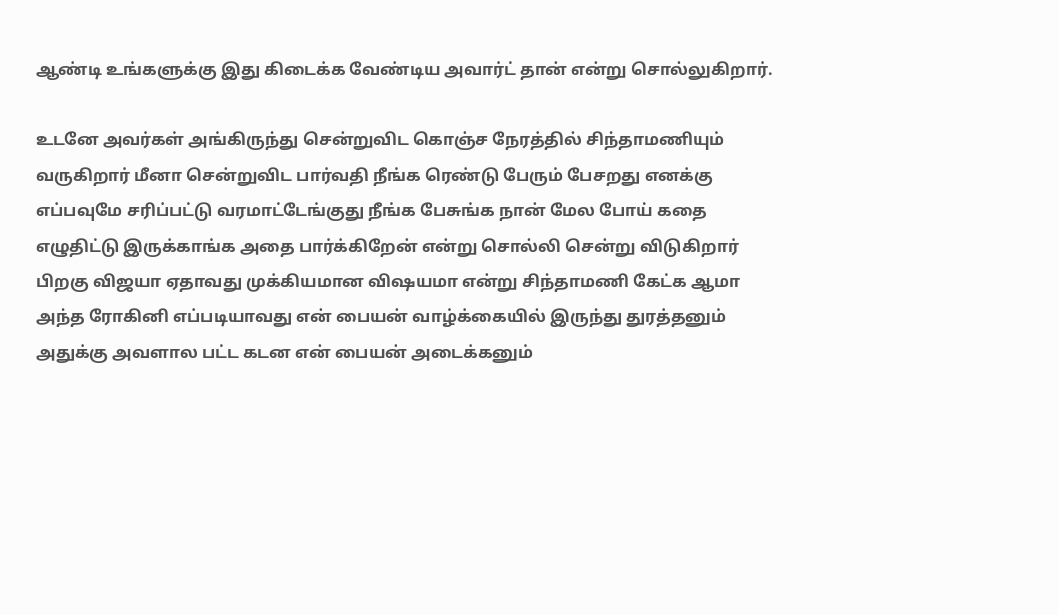ஆண்டி உங்களுக்கு இது கிடைக்க வேண்டிய அவார்ட் தான் என்று சொல்லுகிறார்.

உடனே அவர்கள் அங்கிருந்து சென்றுவிட கொஞ்ச நேரத்தில் சிந்தாமணியும் வருகிறார் மீனா சென்றுவிட பார்வதி நீங்க ரெண்டு பேரும் பேசறது எனக்கு எப்பவுமே சரிப்பட்டு வரமாட்டேங்குது நீங்க பேசுங்க நான் மேல போய் கதை எழுதிட்டு இருக்காங்க அதை பார்க்கிறேன் என்று சொல்லி சென்று விடுகிறார் பிறகு விஜயா ஏதாவது முக்கியமான விஷயமா என்று சிந்தாமணி கேட்க ஆமா அந்த ரோகினி எப்படியாவது என் பையன் வாழ்க்கையில் இருந்து துரத்தனும் அதுக்கு அவளால பட்ட கடன என் பையன் அடைக்கனும்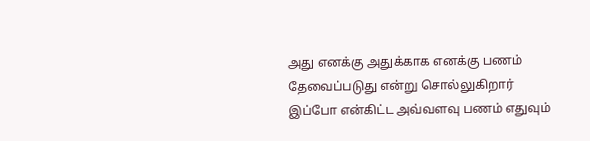அது எனக்கு அதுக்காக எனக்கு பணம் தேவைப்படுது என்று சொல்லுகிறார் இப்போ என்கிட்ட அவ்வளவு பணம் எதுவும்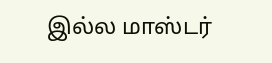இல்ல மாஸ்டர்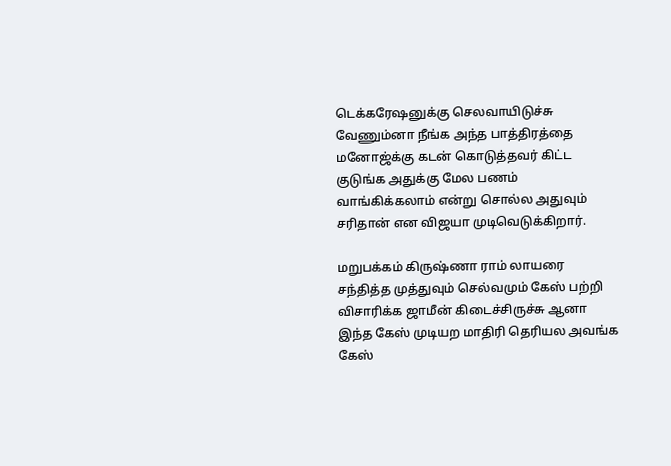டெக்கரேஷனுக்கு செலவாயிடுச்சு வேணும்னா நீங்க அந்த பாத்திரத்தை மனோஜ்க்கு கடன் கொடுத்தவர் கிட்ட குடுங்க அதுக்கு மேல பணம் வாங்கிக்கலாம் என்று சொல்ல அதுவும் சரிதான் என விஜயா முடிவெடுக்கிறார்.

மறுபக்கம் கிருஷ்ணா ராம் லாயரை சந்தித்த முத்துவும் செல்வமும் கேஸ் பற்றி விசாரிக்க ஜாமீன் கிடைச்சிருச்சு ஆனா இந்த கேஸ் முடியற மாதிரி தெரியல அவங்க கேஸ்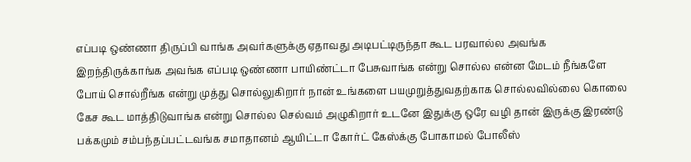எப்படி ஒண்ணா திருப்பி வாங்க அவர்களுக்கு ஏதாவது அடிபட்டிருந்தா கூட பரவால்ல அவங்க இறந்திருக்காங்க அவங்க எப்படி ஒண்ணா பாயிண்ட்டா பேசுவாங்க என்று சொல்ல என்ன மேடம் நீங்களே போய் சொல்றீங்க என்று முத்து சொல்லுகிறார் நான் உங்களை பயமுறுத்துவதற்காக சொல்லவில்லை கொலை கேச கூட மாத்திடுவாங்க என்று சொல்ல செல்வம் அழுகிறார் உடனே இதுக்கு ஒரே வழி தான் இருக்கு இரண்டு பக்கமும் சம்பந்தப்பட்டவங்க சமாதானம் ஆயிட்டா கோர்ட் கேஸ்க்கு போகாமல் போலீஸ்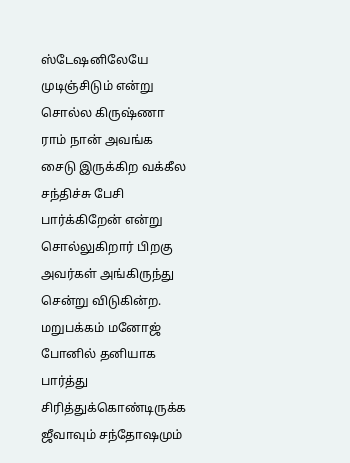ஸ்டேஷனிலேயே முடிஞ்சிடும் என்று சொல்ல கிருஷ்ணா ராம் நான் அவங்க சைடு இருக்கிற வக்கீல சந்திச்சு பேசி பார்க்கிறேன் என்று சொல்லுகிறார் பிறகு அவர்கள் அங்கிருந்து சென்று விடுகின்ற. மறுபக்கம் மனோஜ் போனில் தனியாக பார்த்து சிரித்துக்கொண்டிருக்க ஜீவாவும் சந்தோஷமும்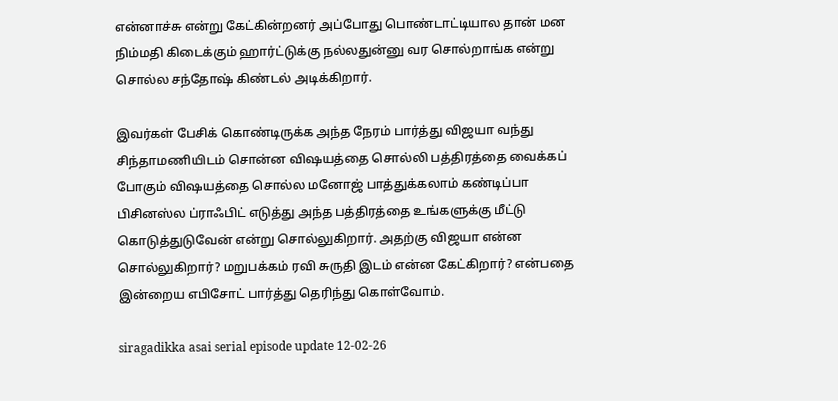என்னாச்சு என்று கேட்கின்றனர் அப்போது பொண்டாட்டியால தான் மன நிம்மதி கிடைக்கும் ஹார்ட்டுக்கு நல்லதுன்னு வர சொல்றாங்க என்று சொல்ல சந்தோஷ் கிண்டல் அடிக்கிறார்.

இவர்கள் பேசிக் கொண்டிருக்க அந்த நேரம் பார்த்து விஜயா வந்து சிந்தாமணியிடம் சொன்ன விஷயத்தை சொல்லி பத்திரத்தை வைக்கப் போகும் விஷயத்தை சொல்ல மனோஜ் பாத்துக்கலாம் கண்டிப்பா பிசினஸ்ல ப்ராஃபிட் எடுத்து அந்த பத்திரத்தை உங்களுக்கு மீட்டு கொடுத்துடுவேன் என்று சொல்லுகிறார். அதற்கு விஜயா என்ன சொல்லுகிறார்? மறுபக்கம் ரவி சுருதி இடம் என்ன கேட்கிறார்? என்பதை இன்றைய எபிசோட் பார்த்து தெரிந்து கொள்வோம்.

siragadikka asai serial episode update 12-02-26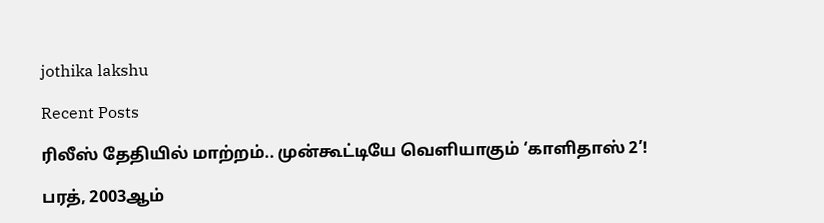jothika lakshu

Recent Posts

ரிலீஸ் தேதியில் மாற்றம்.. முன்கூட்டியே வெளியாகும் ‘காளிதாஸ் 2’!

பரத், 2003ஆம்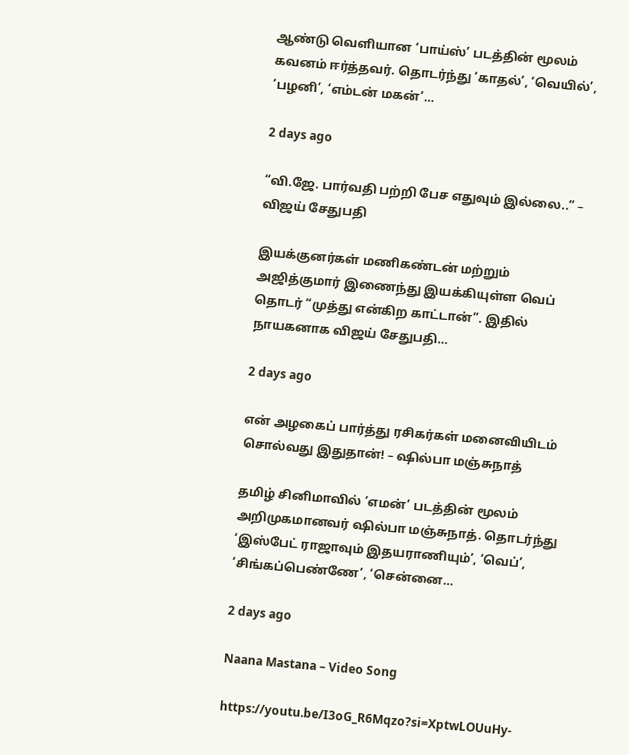ஆண்டு வெளியான ‘பாய்ஸ்’ படத்தின் மூலம் கவனம் ஈர்த்தவர். தொடர்ந்து ‘காதல்’, ‘வெயில்’, ‘பழனி’, ‘எம்டன் மகன்’…

2 days ago

“வி.ஜே. பார்வதி பற்றி பேச எதுவும் இல்லை..” – விஜய் சேதுபதி

இயக்குனர்கள் மணிகண்டன் மற்றும் அஜித்குமார் இணைந்து இயக்கியுள்ள வெப் தொடர் “முத்து என்கிற காட்டான்”. இதில் நாயகனாக விஜய் சேதுபதி…

2 days ago

என் அழகைப் பார்த்து ரசிகர்கள் மனைவியிடம் சொல்வது இதுதான்! – ஷில்பா மஞ்சுநாத்

தமிழ் சினிமாவில் ‘எமன்’ படத்தின் மூலம் அறிமுகமானவர் ஷில்பா மஞ்சுநாத். தொடர்ந்து ‘இஸ்பேட் ராஜாவும் இதயராணியும்’, ‘வெப்’, ‘சிங்கப்பெண்ணே’, ‘சென்னை…

2 days ago

Naana Mastana – Video Song

https://youtu.be/I3oG_R6Mqzo?si=XptwLOUuHy-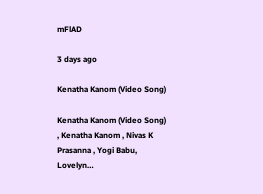mFlAD

3 days ago

Kenatha Kanom (Video Song)

Kenatha Kanom (Video Song) , Kenatha Kanom , Nivas K Prasanna , Yogi Babu, Lovelyn…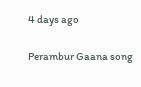4 days ago

Perambur Gaana song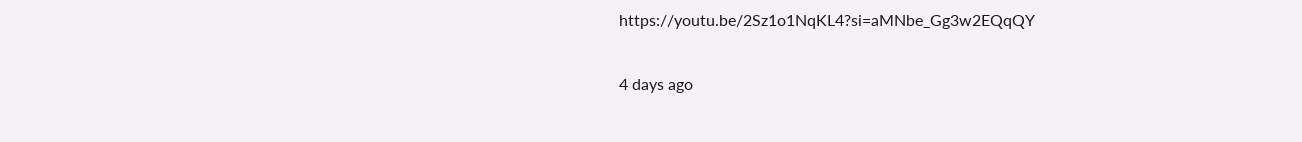https://youtu.be/2Sz1o1NqKL4?si=aMNbe_Gg3w2EQqQY

4 days ago